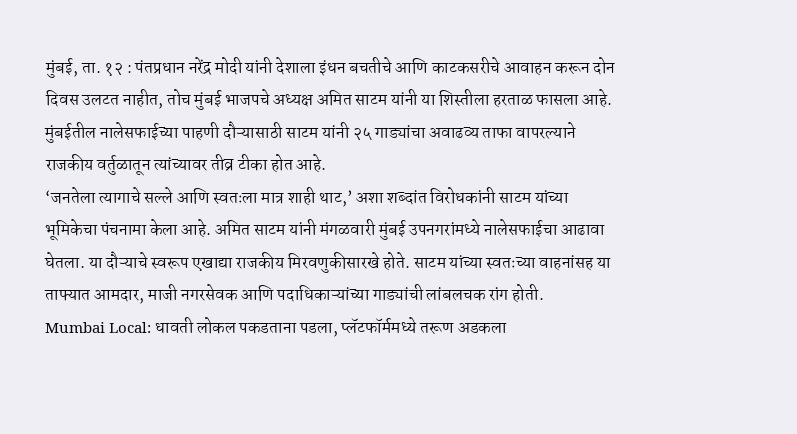मुंबई, ता. १२ : पंतप्रधान नरेंद्र मोदी यांनी देशाला इंधन बचतीचे आणि काटकसरीचे आवाहन करून दोन दिवस उलटत नाहीत, तोच मुंबई भाजपचे अध्यक्ष अमित साटम यांनी या शिस्तीला हरताळ फासला आहे. मुंबईतील नालेसफाईच्या पाहणी दौऱ्यासाठी साटम यांनी २५ गाड्यांचा अवाढव्य ताफा वापरल्याने राजकीय वर्तुळातून त्यांच्यावर तीव्र टीका होत आहे.
‘जनतेला त्यागाचे सल्ले आणि स्वतःला मात्र शाही थाट,’ अशा शब्दांत विरोधकांनी साटम यांच्या भूमिकेचा पंचनामा केला आहे. अमित साटम यांनी मंगळवारी मुंबई उपनगरांमध्ये नालेसफाईचा आढावा घेतला. या दौऱ्याचे स्वरूप एखाद्या राजकीय मिरवणुकीसारखे होते. साटम यांच्या स्वतःच्या वाहनांसह या ताफ्यात आमदार, माजी नगरसेवक आणि पदाधिकाऱ्यांच्या गाड्यांची लांबलचक रांग होती.
Mumbai Local: धावती लोकल पकडताना पडला, प्लॅटफॉर्ममध्ये तरूण अडकला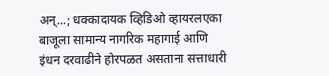अन्...; धक्कादायक व्हिडिओ व्हायरलएका बाजूला सामान्य नागरिक महागाई आणि इंधन दरवाढीने होरपळत असताना सत्ताधारी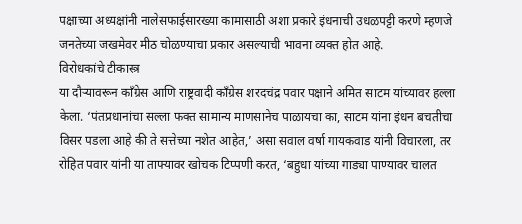पक्षाच्या अध्यक्षांनी नालेसफाईसारख्या कामासाठी अशा प्रकारे इंधनाची उधळपट्टी करणे म्हणजे जनतेच्या जखमेवर मीठ चोळण्याचा प्रकार असल्याची भावना व्यक्त होत आहे.
विरोधकांचे टीकास्त्र
या दौऱ्यावरून काँग्रेस आणि राष्ट्रवादी काँग्रेस शरदचंद्र पवार पक्षाने अमित साटम यांच्यावर हल्ला केला. ‘पंतप्रधानांचा सल्ला फक्त सामान्य माणसानेच पाळायचा का, साटम यांना इंधन बचतीचा विसर पडला आहे की ते सत्तेच्या नशेत आहेत,’ असा सवाल वर्षा गायकवाड यांनी विचारला, तर रोहित पवार यांनी या ताफ्यावर खोचक टिप्पणी करत, ‘बहुधा यांच्या गाड्या पाण्यावर चालत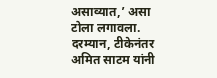असाव्यात,’ असा टोला लगावला.
दरम्यान, टीकेनंतर अमित साटम यांनी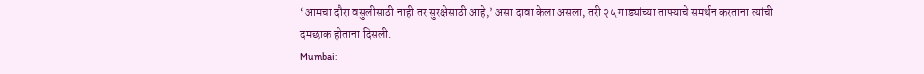‘आमचा दौरा वसुलीसाठी नाही तर सुरक्षेसाठी आहे,’ असा दावा केला असला, तरी २५ गाड्यांच्या ताफ्याचे समर्थन करताना त्यांची दमछाक होताना दिसली.
Mumbai: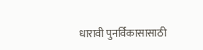धारावी पुनर्विकासासाठी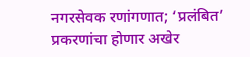नगरसेवक रणांगणात; ‘प्रलंबित’ प्रकरणांचा होणार अखेर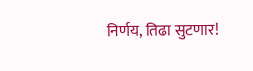निर्णय, तिढा सुटणार!